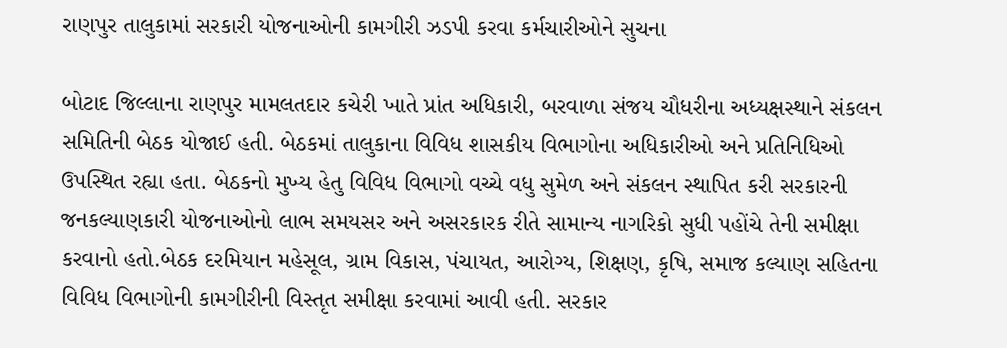રાણપુર તાલુકામાં સરકારી યોજનાઓની કામગીરી ઝડપી કરવા કર્મચારીઓને સુચના

બોટાદ જિલ્લાના રાણપુર મામલતદાર કચેરી ખાતે પ્રાંત અધિકારી, બરવાળા સંજય ચૌધરીના અધ્યક્ષસ્થાને સંકલન સમિતિની બેઠક યોજાઈ હતી. બેઠકમાં તાલુકાના વિવિધ શાસકીય વિભાગોના અધિકારીઓ અને પ્રતિનિધિઓ ઉપસ્થિત રહ્યા હતા. બેઠકનો મુખ્ય હેતુ વિવિધ વિભાગો વચ્ચે વધુ સુમેળ અને સંકલન સ્થાપિત કરી સરકારની જનકલ્યાણકારી યોજનાઓનો લાભ સમયસર અને અસરકારક રીતે સામાન્ય નાગરિકો સુધી પહોંચે તેની સમીક્ષા કરવાનો હતો.બેઠક દરમિયાન મહેસૂલ, ગ્રામ વિકાસ, પંચાયત, આરોગ્ય, શિક્ષણ, કૃષિ, સમાજ કલ્યાણ સહિતના વિવિધ વિભાગોની કામગીરીની વિસ્તૃત સમીક્ષા કરવામાં આવી હતી. સરકાર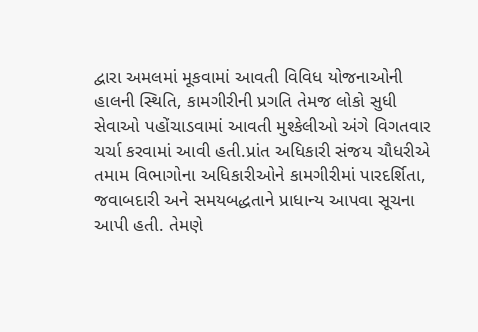દ્વારા અમલમાં મૂકવામાં આવતી વિવિધ યોજનાઓની હાલની સ્થિતિ, કામગીરીની પ્રગતિ તેમજ લોકો સુધી સેવાઓ પહોંચાડવામાં આવતી મુશ્કેલીઓ અંગે વિગતવાર ચર્ચા કરવામાં આવી હતી.પ્રાંત અધિકારી સંજય ચૌધરીએ તમામ વિભાગોના અધિકારીઓને કામગીરીમાં પારદર્શિતા, જવાબદારી અને સમયબદ્ધતાને પ્રાધાન્ય આપવા સૂચના આપી હતી. તેમણે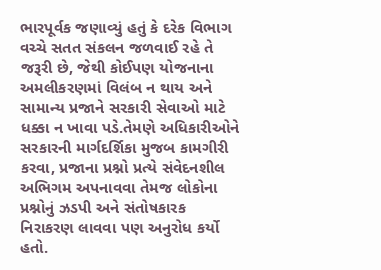ભારપૂર્વક જણાવ્યું હતું કે દરેક વિભાગ વચ્ચે સતત સંકલન જળવાઈ રહે તે જરૂરી છે, જેથી કોઈપણ યોજનાના અમલીકરણમાં વિલંબ ન થાય અને સામાન્ય પ્રજાને સરકારી સેવાઓ માટે ધક્કા ન ખાવા પડે.તેમણે અધિકારીઓને સરકારની માર્ગદર્શિકા મુજબ કામગીરી કરવા, પ્રજાના પ્રશ્નો પ્રત્યે સંવેદનશીલ અભિગમ અપનાવવા તેમજ લોકોના પ્રશ્નોનું ઝડપી અને સંતોષકારક નિરાકરણ લાવવા પણ અનુરોધ કર્યો હતો.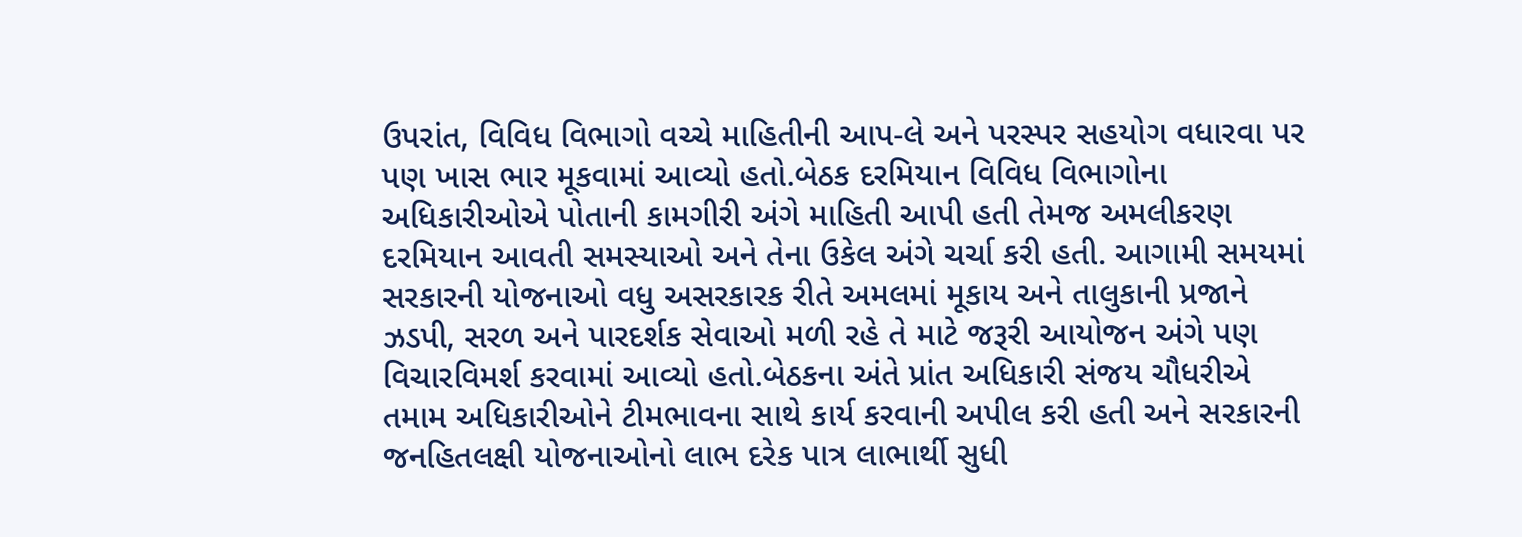ઉપરાંત, વિવિધ વિભાગો વચ્ચે માહિતીની આપ-લે અને પરસ્પર સહયોગ વધારવા પર પણ ખાસ ભાર મૂકવામાં આવ્યો હતો.બેઠક દરમિયાન વિવિધ વિભાગોના અધિકારીઓએ પોતાની કામગીરી અંગે માહિતી આપી હતી તેમજ અમલીકરણ દરમિયાન આવતી સમસ્યાઓ અને તેના ઉકેલ અંગે ચર્ચા કરી હતી. આગામી સમયમાં સરકારની યોજનાઓ વધુ અસરકારક રીતે અમલમાં મૂકાય અને તાલુકાની પ્રજાને ઝડપી, સરળ અને પારદર્શક સેવાઓ મળી રહે તે માટે જરૂરી આયોજન અંગે પણ વિચારવિમર્શ કરવામાં આવ્યો હતો.બેઠકના અંતે પ્રાંત અધિકારી સંજય ચૌધરીએ તમામ અધિકારીઓને ટીમભાવના સાથે કાર્ય કરવાની અપીલ કરી હતી અને સરકારની જનહિતલક્ષી યોજનાઓનો લાભ દરેક પાત્ર લાભાર્થી સુધી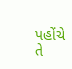પહોંચે તે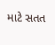માટે સતત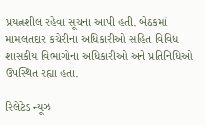પ્રયત્નશીલ રહેવા સૂચના આપી હતી. બેઠકમાં મામલતદાર કચેરીના અધિકારીઓ સહિત વિવિધ શાસકીય વિભાગોના અધિકારીઓ અને પ્રતિનિધિઓ ઉપસ્થિત રહ્યા હતા.

રિલેટેડ ન્યૂઝ